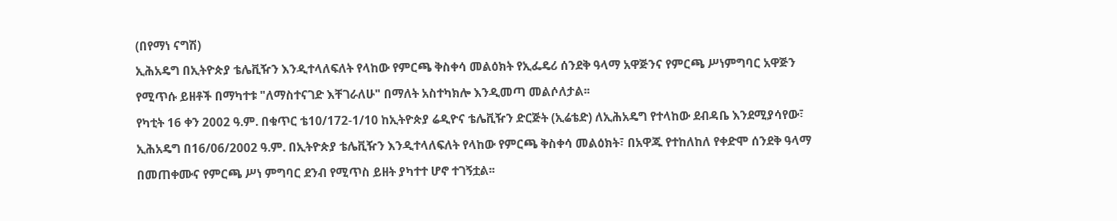(በየማነ ናግሽ)
ኢሕአዴግ በኢትዮጵያ ቴሌቪዥን እንዲተላለፍለት የላከው የምርጫ ቅስቀሳ መልዕክት የኢፌዴሪ ሰንደቅ ዓላማ አዋጅንና የምርጫ ሥነምግባር አዋጅን የሚጥሱ ይዘቶች በማካተቱ "ለማስተናገድ እቸገራለሁ" በማለት አስተካክሎ እንዲመጣ መልሶለታል፡፡
የካቲት 16 ቀን 2002 ዓ.ም. በቁጥር ቴ10/172-1/10 ከኢትዮጵያ ሬዲዮና ቴሌቪዥን ድርጅት (ኢሬቴድ) ለኢሕአዴግ የተላከው ደብዳቤ እንደሚያሳየው፣ ኢሕአዴግ በ16/06/2002 ዓ.ም. በኢትዮጵያ ቴሌቪዥን እንዲተላለፍለት የላከው የምርጫ ቅስቀሳ መልዕክት፣ በአዋጁ የተከለከለ የቀድሞ ሰንደቅ ዓላማ በመጠቀሙና የምርጫ ሥነ ምግባር ደንብ የሚጥስ ይዘት ያካተተ ሆኖ ተገኝቷል፡፡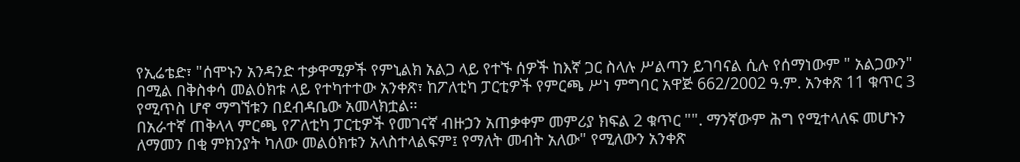የኢሬቴድ፣ "ሰሞኑን አንዳንድ ተቃዋሚዎች የምኒልክ አልጋ ላይ የተኙ ሰዎች ከእኛ ጋር ስላሉ ሥልጣን ይገባናል ሲሉ የሰማነውም " አልጋውን" በሚል በቅስቀሳ መልዕክቱ ላይ የተካተተው አንቀጽ፣ ከፖለቲካ ፓርቲዎች የምርጫ ሥነ ምግባር አዋጅ 662/2002 ዓ.ም. አንቀጽ 11 ቁጥር 3 የሚጥስ ሆኖ ማግኘቱን በደብዳቤው አመላክቷል፡፡
በአራተኛ ጠቅላላ ምርጫ የፖለቲካ ፓርቲዎች የመገናኛ ብዙኃን አጠቃቀም መምሪያ ክፍል 2 ቁጥር "". ማንኛውም ሕግ የሚተላለፍ መሆኑን ለማመን በቂ ምክንያት ካለው መልዕክቱን አላስተላልፍም፤ የማለት መብት አለው" የሚለውን አንቀጽ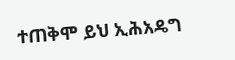ተጠቅሞ ይህ ኢሕአዴግ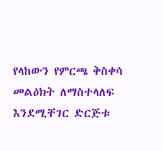የላከውን የምርጫ ቅስቀሳ መልዕክት ለማስተላለፍ እንደሚቸገር ድርጅቱ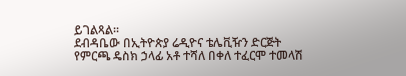ይገልጻል፡፡
ደብዳቤው በኢትዮጵያ ሬዲዮና ቴሌቪዥን ድርጅት የምርጫ ዴስክ ኃላፊ አቶ ተሻለ በቀለ ተፈርሞ ተመላሽ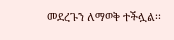መደረጉን ለማወቅ ተችሏል፡፡